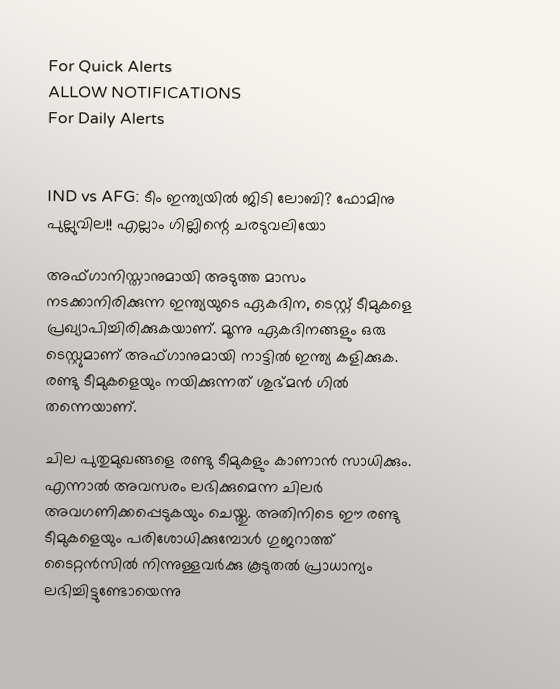For Quick Alerts
ALLOW NOTIFICATIONS
For Daily Alerts


IND vs AFG: ടീം ഇന്ത്യയില്‍ ജിടി ലോബി? ഫോമിനു പുല്ലുവില!! എല്ലാം ഗില്ലിന്റെ ചരടുവലിയോ

അഫ്ഗാനിസ്താനുമായി അടുത്ത മാസം നടക്കാനിരിക്കുന്ന ഇന്ത്യയുടെ ഏകദിന, ടെസ്റ്റ് ടീമുകളെ പ്രഖ്യാപിച്ചിരിക്കുകയാണ്. മൂന്നു ഏകദിനങ്ങളും ഒരു ടെസ്റ്റുമാണ് അഫ്ഗാനുമായി നാട്ടില്‍ ഇന്ത്യ കളിക്കുക. രണ്ടു ടീമുകളെയും നയിക്കുന്നത് ശുഭ്മന്‍ ഗില്‍ തന്നെയാണ്.

ചില പുതുമുഖങ്ങളെ രണ്ടു ടീമുകളും കാണാന്‍ സാധിക്കും. എന്നാല്‍ അവസരം ലഭിക്കുമെന്ന ചിലര്‍ അവഗണിക്കപ്പെടുകയും ചെയ്തു. അതിനിടെ ഈ രണ്ടു ടീമുകളെയും പരിശോധിക്കുമ്പോള്‍ ഗുജറാത്ത് ടൈറ്റന്‍സില്‍ നിന്നുള്ളവര്‍ക്കു കൂടുതല്‍ പ്രാധാന്യം ലഭിച്ചിട്ടുണ്ടോയെന്നു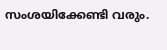സംശയിക്കേണ്ടി വരും.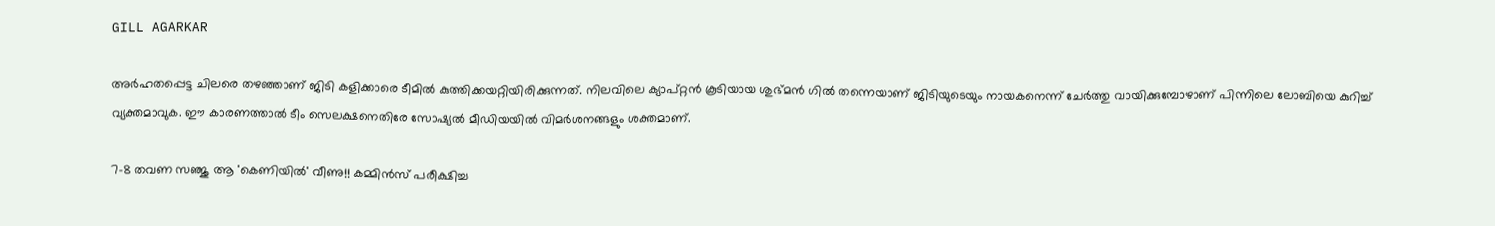GILL AGARKAR

അര്‍ഹതപ്പെട്ട ചിലരെ തഴഞ്ഞാണ് ജിടി കളിക്കാരെ ടീമില്‍ കുത്തിക്കയറ്റിയിരിക്കുന്നത്. നിലവിലെ ക്യാപ്റ്റന്‍ കൂടിയായ ശുഭ്മന്‍ ഗില്‍ തന്നെയാണ് ജിടിയുടെയും നായകനെന്ന് ചേര്‍ത്തു വായിക്കുമ്പോഴാണ് പിന്നിലെ ലോബിയെ കുറിച്ച് വ്യക്തമാവുക. ഈ കാരണത്താല്‍ ടീം സെലക്ഷനെതിരേ സോഷ്യല്‍ മീഡിയയില്‍ വിമര്‍ശനങ്ങളും ശക്തമാണ്.

7-8 തവണ സഞ്ജു ആ 'കെണിയില്‍' വീണു!! കമ്മിന്‍സ് പരീക്ഷിച്ച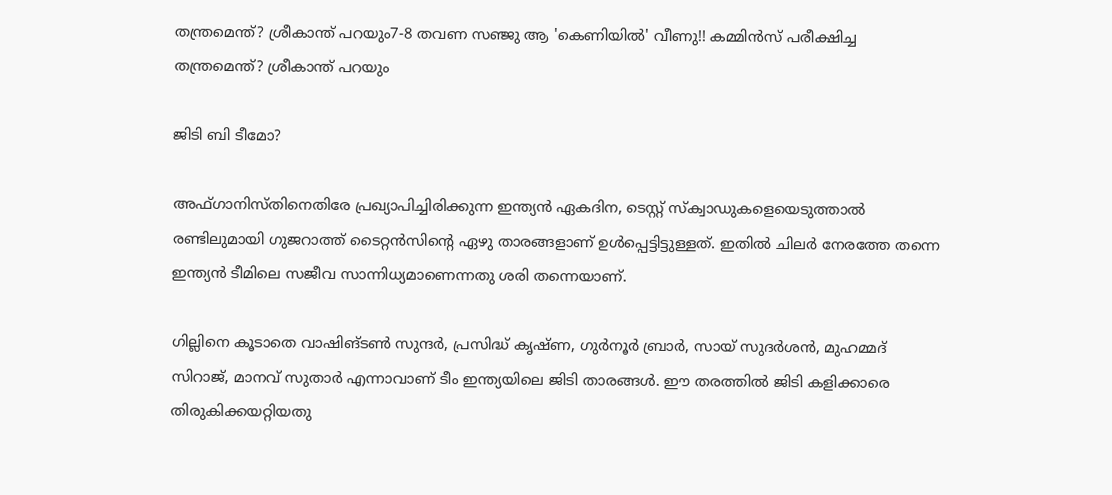തന്ത്രമെന്ത്? ശ്രീകാന്ത് പറയും7-8 തവണ സഞ്ജു ആ 'കെണിയില്‍' വീണു!! കമ്മിന്‍സ് പരീക്ഷിച്ച തന്ത്രമെന്ത്? ശ്രീകാന്ത് പറയും

ജിടി ബി ടീമോ?

അഫ്ഗാനിസ്തിനെതിരേ പ്രഖ്യാപിച്ചിരിക്കുന്ന ഇന്ത്യന്‍ ഏകദിന, ടെസ്റ്റ് സ്‌ക്വാഡുകളെയെടുത്താല്‍ രണ്ടിലുമായി ഗുജറാത്ത് ടൈറ്റന്‍സിന്റെ ഏഴു താരങ്ങളാണ് ഉള്‍പ്പെട്ടിട്ടുള്ളത്. ഇതില്‍ ചിലര്‍ നേരത്തേ തന്നെ ഇന്ത്യന്‍ ടീമിലെ സജീവ സാന്നിധ്യമാണെന്നതു ശരി തന്നെയാണ്.

ഗില്ലിനെ കൂടാതെ വാഷിങ്ടണ്‍ സുന്ദര്‍, പ്രസിദ്ധ് കൃഷ്ണ, ഗുര്‍നൂര്‍ ബ്രാര്‍, സായ് സുദര്‍ശന്‍, മുഹമ്മദ് സിറാജ്, മാനവ് സുതാര്‍ എന്നാവാണ് ടീം ഇന്ത്യയിലെ ജിടി താരങ്ങള്‍. ഈ തരത്തില്‍ ജിടി കളിക്കാരെ തിരുകിക്കയറ്റിയതു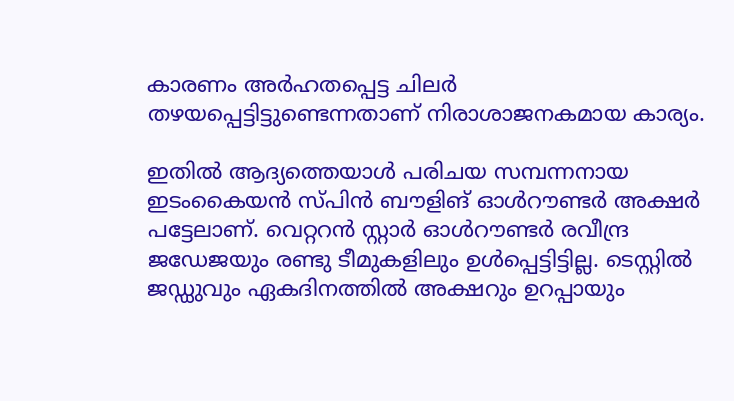കാരണം അര്‍ഹതപ്പെട്ട ചിലര്‍ തഴയപ്പെട്ടിട്ടുണ്ടെന്നതാണ് നിരാശാജനകമായ കാര്യം.

ഇതില്‍ ആദ്യത്തെയാള്‍ പരിചയ സമ്പന്നനായ ഇടംകൈയന്‍ സ്പിന്‍ ബൗളിങ് ഓള്‍റൗണ്ടര്‍ അക്ഷര്‍ പട്ടേലാണ്. വെറ്ററന്‍ സ്റ്റാര്‍ ഓള്‍റൗണ്ടര്‍ രവീന്ദ്ര ജഡേജയും രണ്ടു ടീമുകളിലും ഉള്‍പ്പെട്ടിട്ടില്ല. ടെസ്റ്റില്‍ ജഡ്ഡുവും ഏകദിനത്തില്‍ അക്ഷറും ഉറപ്പായും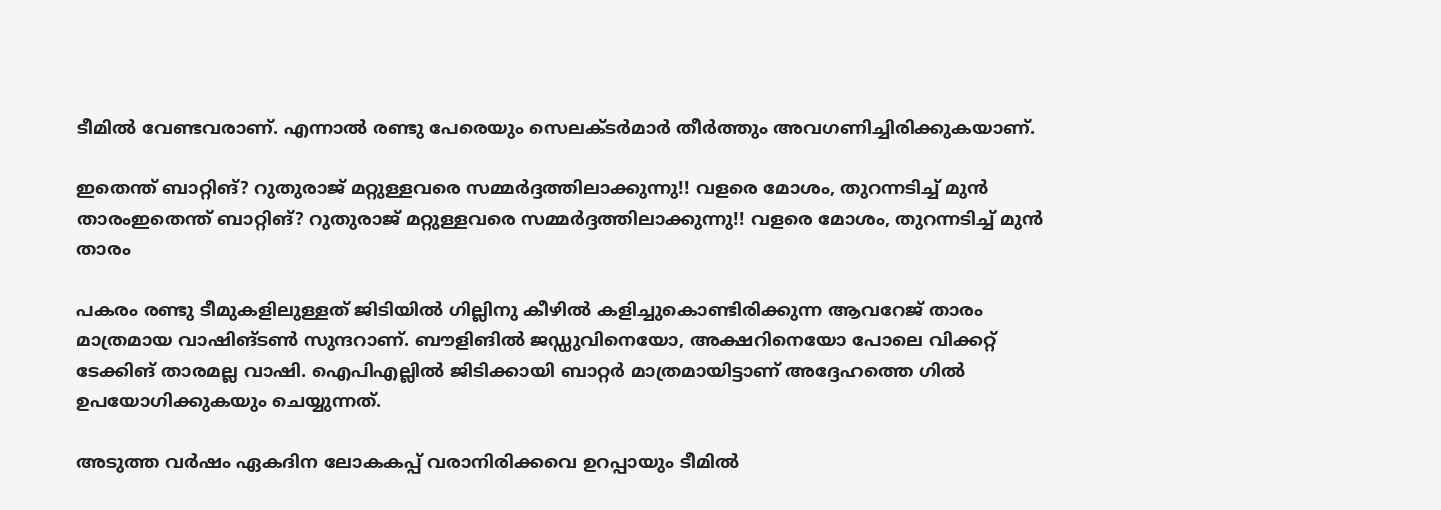ടീമില്‍ വേണ്ടവരാണ്. എന്നാല്‍ രണ്ടു പേരെയും സെലക്ടര്‍മാര്‍ തീര്‍ത്തും അവഗണിച്ചിരിക്കുകയാണ്.

ഇതെന്ത് ബാറ്റിങ്? റുതുരാജ് മറ്റുള്ളവരെ സമ്മര്‍ദ്ദത്തിലാക്കുന്നു!! വളരെ മോശം, തുറന്നടിച്ച് മുന്‍ താരംഇതെന്ത് ബാറ്റിങ്? റുതുരാജ് മറ്റുള്ളവരെ സമ്മര്‍ദ്ദത്തിലാക്കുന്നു!! വളരെ മോശം, തുറന്നടിച്ച് മുന്‍ താരം

പകരം രണ്ടു ടീമുകളിലുള്ളത് ജിടിയില്‍ ഗില്ലിനു കീഴില്‍ കളിച്ചുകൊണ്ടിരിക്കുന്ന ആവറേജ് താരം മാത്രമായ വാഷിങ്ടണ്‍ സുന്ദറാണ്. ബൗളിങില്‍ ജഡ്ഡുവിനെയോ, അക്ഷറിനെയോ പോലെ വിക്കറ്റ് ടേക്കിങ് താരമല്ല വാഷി. ഐപിഎല്ലില്‍ ജിടിക്കായി ബാറ്റര്‍ മാത്രമായിട്ടാണ് അദ്ദേഹത്തെ ഗില്‍ ഉപയോഗിക്കുകയും ചെയ്യുന്നത്.

അടുത്ത വര്‍ഷം ഏകദിന ലോകകപ്പ് വരാനിരിക്കവെ ഉറപ്പായും ടീമില്‍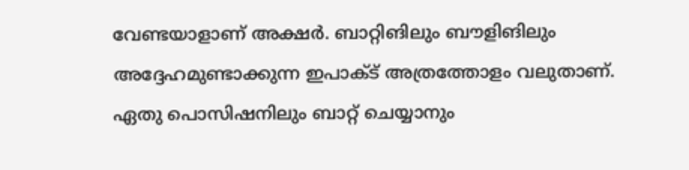വേണ്ടയാളാണ് അക്ഷര്‍. ബാറ്റിങിലും ബൗളിങിലും അദ്ദേഹമുണ്ടാക്കുന്ന ഇപാക്ട് അത്രത്തോളം വലുതാണ്. ഏതു പൊസിഷനിലും ബാറ്റ് ചെയ്യാനും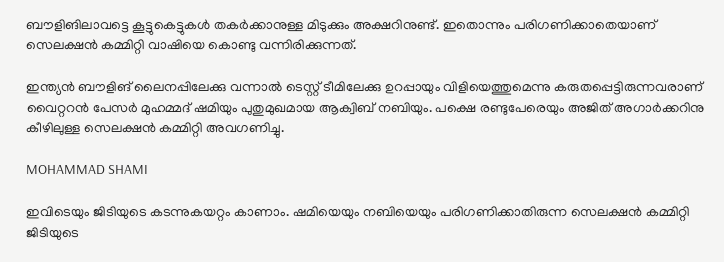ബൗളിങിലാവട്ടെ കൂട്ടുകെട്ടുകള്‍ തകര്‍ക്കാനുള്ള മിടുക്കും അക്ഷറിനുണ്ട്. ഇതൊന്നും പരിഗണിക്കാതെയാണ് സെലക്ഷന്‍ കമ്മിറ്റി വാഷിയെ കൊണ്ടു വന്നിരിക്കുന്നത്.

ഇന്ത്യന്‍ ബൗളിങ് ലൈനപ്പിലേക്കു വന്നാല്‍ ടെസ്റ്റ് ടീമിലേക്കു ഉറപ്പായും വിളിയെത്തുമെന്നു കരുതപ്പെട്ടിരുന്നവരാണ് വൈറ്ററന്‍ പേസര്‍ മുഹമ്മദ് ഷമിയും പുതുമുഖമായ ആക്വിബ് നബിയും. പക്ഷെ രണ്ടുപേരെയും അജിത് അഗാര്‍ക്കറിനു കീഴിലുള്ള സെലക്ഷന്‍ കമ്മിറ്റി അവഗണിച്ചു.

MOHAMMAD SHAMI

ഇവിടെയും ജിടിയുടെ കടന്നുകയറ്റം കാണാം. ഷമിയെയും നബിയെയും പരിഗണിക്കാതിരുന്ന സെലക്ഷന്‍ കമ്മിറ്റി ജിടിയുടെ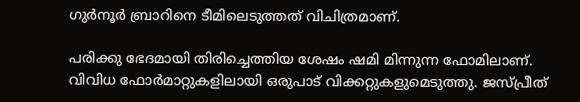ഗുര്‍നൂര്‍ ബ്രാറിനെ ടീമിലെടുത്തത് വിചിത്രമാണ്.

പരിക്കു ഭേദമായി തിരിച്ചെത്തിയ ശേഷം ഷമി മിന്നുന്ന ഫോമിലാണ്. വിവിധ ഫോര്‍മാറ്റുകളിലായി ഒരുപാട് വിക്കറ്റുകളുമെടുത്തു. ജസ്പ്രീത്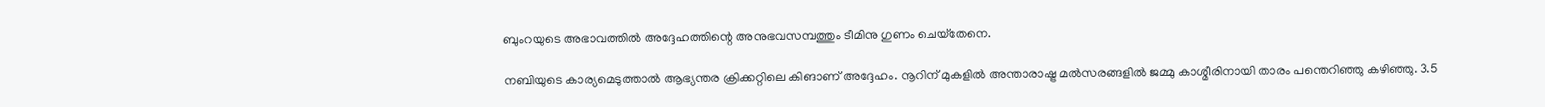ബുംറയുടെ അഭാവത്തില്‍ അദ്ദേഹത്തിന്റെ അനുഭവസമ്പത്തും ടീമിനു ഗുണം ചെയ്‌തേനെ.

നബിയുടെ കാര്യമെടുത്താല്‍ ആഭ്യന്തര ക്രിക്കറ്റിലെ കിങാണ് അദ്ദേഹം. നൂറിന് മുകളില്‍ അന്താരാഷ്ട്ര മല്‍സരങ്ങളില്‍ ജമ്മു കാശ്മീരിനായി താരം പന്തെറിഞ്ഞു കഴിഞ്ഞു. 3.5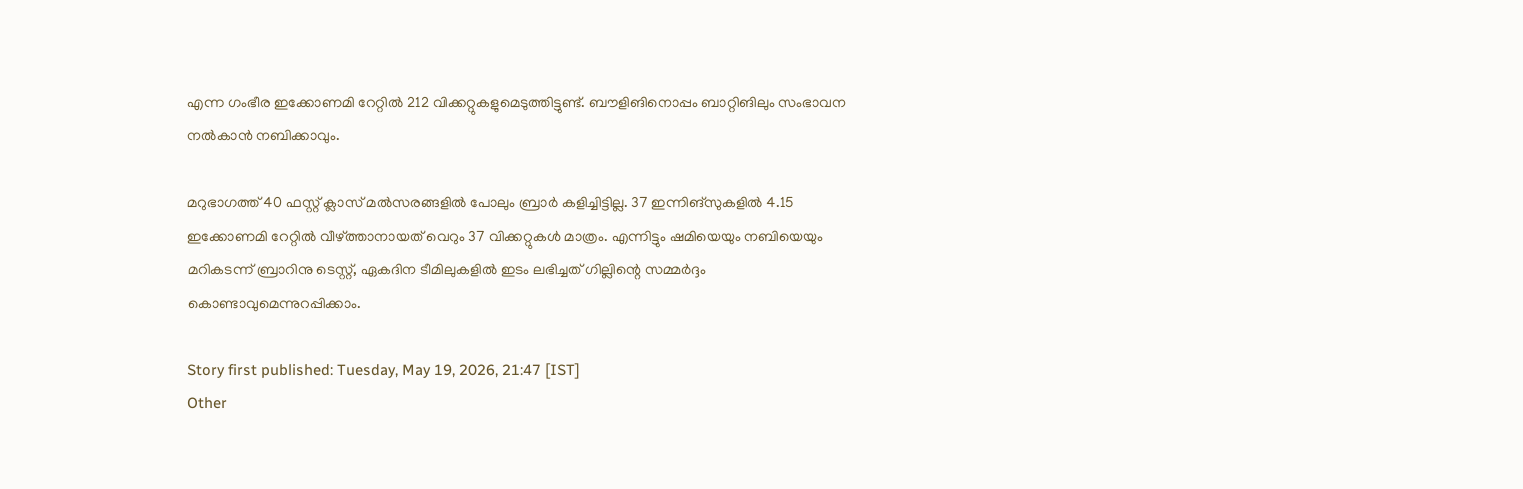എന്ന ഗംഭീര ഇക്കോണമി റേറ്റില്‍ 212 വിക്കറ്റുകളുമെടുത്തിട്ടുണ്ട്. ബൗളിങിനൊപ്പം ബാറ്റിങിലും സംഭാവന നല്‍കാന്‍ നബിക്കാവും.

മറുഭാഗത്ത് 40 ഫസ്റ്റ് ക്ലാസ് മല്‍സരങ്ങളില്‍ പോലും ബ്രാര്‍ കളിച്ചിട്ടില്ല. 37 ഇന്നിങ്‌സുകളില്‍ 4.15 ഇക്കോണമി റേറ്റില്‍ വീഴ്ത്താനായത് വെറും 37 വിക്കറ്റുകള്‍ മാത്രം. എന്നിട്ടും ഷമിയെയും നബിയെയും മറികടന്ന് ബ്രാറിനു ടെസ്റ്റ്, ഏകദിന ടീമിലുകളില്‍ ഇടം ലഭിച്ചത് ഗില്ലിന്റെ സമ്മര്‍ദ്ദം കൊണ്ടാവുമെന്നുറപ്പിക്കാം.

Story first published: Tuesday, May 19, 2026, 21:47 [IST]
Other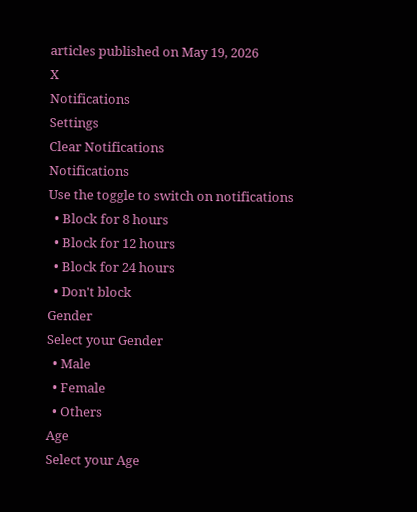articles published on May 19, 2026
X
Notifications
Settings
Clear Notifications
Notifications
Use the toggle to switch on notifications
  • Block for 8 hours
  • Block for 12 hours
  • Block for 24 hours
  • Don't block
Gender
Select your Gender
  • Male
  • Female
  • Others
Age
Select your Age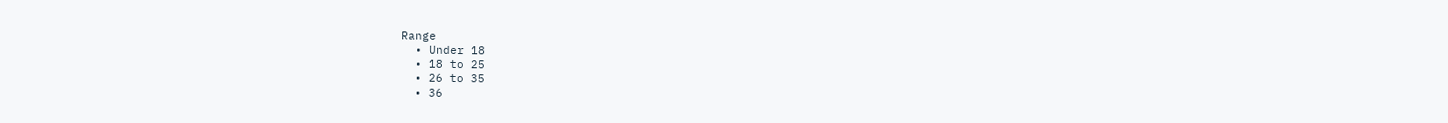Range
  • Under 18
  • 18 to 25
  • 26 to 35
  • 36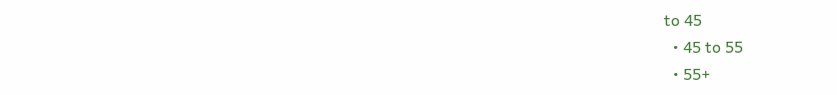to 45
  • 45 to 55
  • 55+